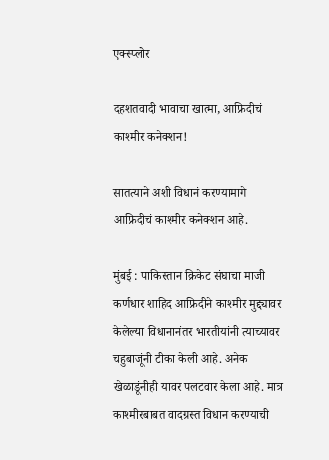एक्स्प्लोर

दहशतवादी भावाचा खात्मा, आफ्रिदीचं काश्मीर कनेक्शन!

सातत्याने अशी विधानं करण्यामागे आफ्रिदीचं काश्मीर कनेक्शन आहे.

मुंबई : पाकिस्तान क्रिकेट संघाचा माजी कर्णधार शाहिद आफ्रिदीने काश्मीर मुद्द्यावर केलेल्या विधानानंतर भारतीयांनी त्याच्यावर चहुबाजूंनी टीका केली आहे. अनेक खेळाडूंनीही यावर पलटवार केला आहे. मात्र काश्मीरबाबत वादग्रस्त विधान करण्याची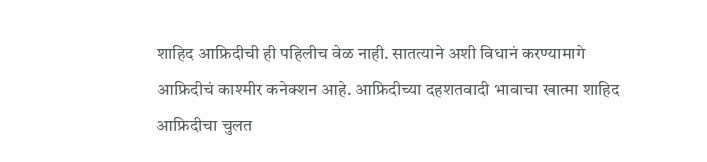शाहिद आफ्रिदीची ही पहिलीच वेळ नाही. सातत्याने अशी विधानं करण्यामागे आफ्रिदीचं काश्मीर कनेक्शन आहे. आफ्रिदीच्या दहशतवादी भावाचा खात्मा शाहिद आफ्रिदीचा चुलत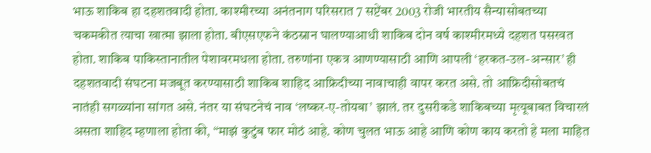भाऊ शाकिब हा दहशतवादी होता. काश्मीरच्या अनंतनाग परिसरात 7 सप्टेंबर 2003 रोजी भारतीय सैन्यासोबतच्या चकमकीत त्याचा खात्मा झाला होता. बीएसएफने कंठस्नान घालण्याआधी शाकिब दोन वर्ष काश्मीरमध्ये दहशत पसरवत होता. शाकिब पाकिस्तानातील पेशावरमधला होता. तरुणांना एकत्र आणण्यासाठी आणि आपली ‘हरकत-उल-अन्सार’ ही दहशतवादी संघटना मजबूत करण्यासाठी शाकिब शाहिद आफ्रिदीच्या नावाचाही वापर करत असे. तो आफ्रिदीसोबतचं नातंही सगळ्यांना सांगत असे. नंतर या संघटनेचं नाव ‘लष्कर-ए-तोयबा’ झालं. तर दुसरीकडे शाकिबच्या मृत्यूबाबत विचारलं असता शाहिद म्हणाला होता की, “माझं कुटुंब फार मोठं आहे. कोण चुलत भाऊ आहे आणि कोण काय करतो हे मला माहित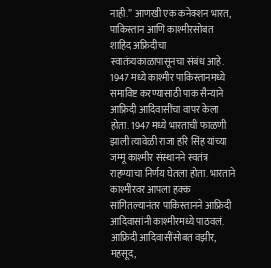नाही.” आणखी एक कनेक्शन भारत, पाकिस्तान आणि काश्मीरसोबत शाहिद अफ्रिदीचा स्वातंत्र्यकाळापासूनचा संबंध आहे. 1947 मध्ये काश्मीर पाकिस्तानमध्ये समाविष्ट करण्यासाठी पाक सैन्याने आफ्रिदी आदिवासींचा वापर केला होता. 1947 मध्ये भारताची फाळणी झाली त्यावेळी राजा हरि सिंह यांच्या जम्मू काश्मीर संस्थानने स्वतंत्र राहण्याचा निर्णय घेतला होता. भारताने काश्मीरवर आपला हक्क सांगितल्यानंतर पाकिस्तानने आफ्रिदी आदिवासांनी काश्मीरमध्ये पाठवलं. आफ्रिदी आदिवासींसोबत वझीर, महसूद,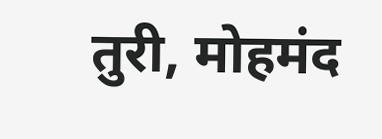तुरी, मोहमंद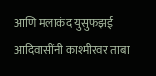आणि मलाकंद युसुफझई आदिवासींनी काश्मीरवर ताबा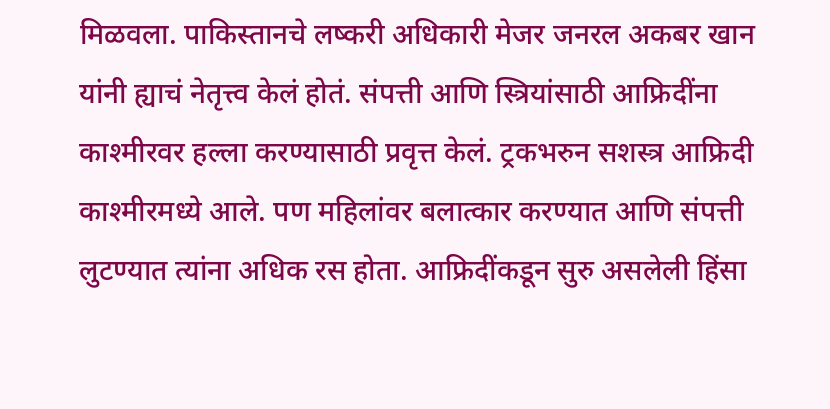मिळवला. पाकिस्तानचे लष्करी अधिकारी मेजर जनरल अकबर खान यांनी ह्याचं नेतृत्त्व केलं होतं. संपत्ती आणि स्त्रियांसाठी आफ्रिदींना काश्मीरवर हल्ला करण्यासाठी प्रवृत्त केलं. ट्रकभरुन सशस्त्र आफ्रिदी काश्मीरमध्ये आले. पण महिलांवर बलात्कार करण्यात आणि संपत्ती लुटण्यात त्यांना अधिक रस होता. आफ्रिदींकडून सुरु असलेली हिंसा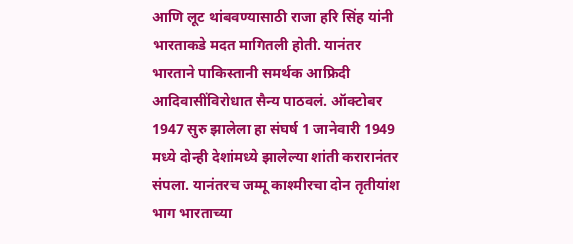आणि लूट थांबवण्यासाठी राजा हरि सिंह यांनी भारताकडे मदत मागितली होती. यानंतर भारताने पाकिस्तानी समर्थक आफ्रिदी आदिवासींविरोधात सैन्य पाठवलं. ऑक्टोबर 1947 सुरु झालेला हा संघर्ष 1 जानेवारी 1949 मध्ये दोन्ही देशांमध्ये झालेल्या शांती करारानंतर संपला. यानंतरच जम्मू काश्मीरचा दोन तृतीयांश भाग भारताच्या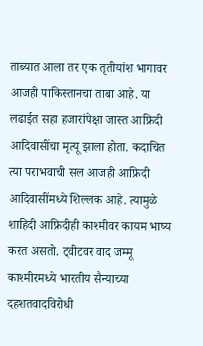ताब्यात आला तर एक तृतीयांश भागावर आजही पाकिस्तानचा ताबा आहे. या लढाईत सहा हजारांपेक्षा जास्त आफ्रिदी आदिवासींचा मृत्यू झाला होता. कदाचित त्या पराभवाची सल आजही आफ्रिदी आदिवासींमध्ये शिल्लक आहे. त्यामुळे शाहिदी आफ्रिदीही काश्मीवर कायम भाष्य करत असतो. ट्वीटवर वाद जम्मू काश्मीरमध्ये भारतीय सैन्याच्या दहशतवादविरोधी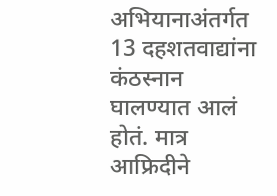अभियानाअंतर्गत 13 दहशतवाद्यांना कंठस्नान घालण्यात आलं होतं. मात्र आफ्रिदीने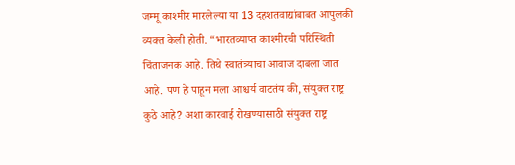जम्मू काश्मीर मारलेल्या या 13 दहशतवाद्यांबाबत आपुलकी व्यक्त केली होती. “भारतव्याप्त काश्मीरची परिस्थिती चिंताजनक आहे. तिथे स्वातंत्र्याचा आवाज दाबला जात आहे. पण हे पाहून मला आश्चर्य वाटतंय की, संयुक्त राष्ट्र कुठे आहे? अशा कारवाई रोखण्यासाठी संयुक्त राष्ट्र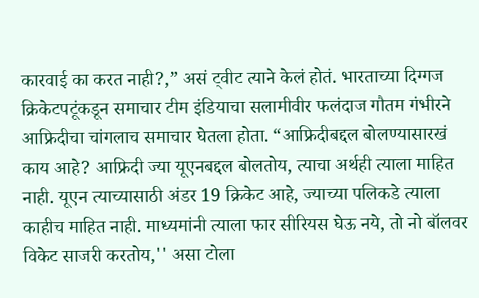कारवाई का करत नाही?,” असं ट्वीट त्याने केलं होतं. भारताच्या दिग्गज क्रिकेटपटूंकडून समाचार टीम इंडियाचा सलामीवीर फलंदाज गौतम गंभीरने आफ्रिदीचा चांगलाच समाचार घेतला होता. “आफ्रिदीबद्दल बोलण्यासारखं काय आहे? आफ्रिदी ज्या यूएनबद्दल बोलतोय, त्याचा अर्थही त्याला माहित नाही. यूएन त्याच्यासाठी अंडर 19 क्रिकेट आहे, ज्याच्या पलिकडे त्याला काहीच माहित नाही. माध्यमांनी त्याला फार सीरियस घेऊ नये, तो नो बॉलवर विकेट साजरी करतोय,'' असा टोला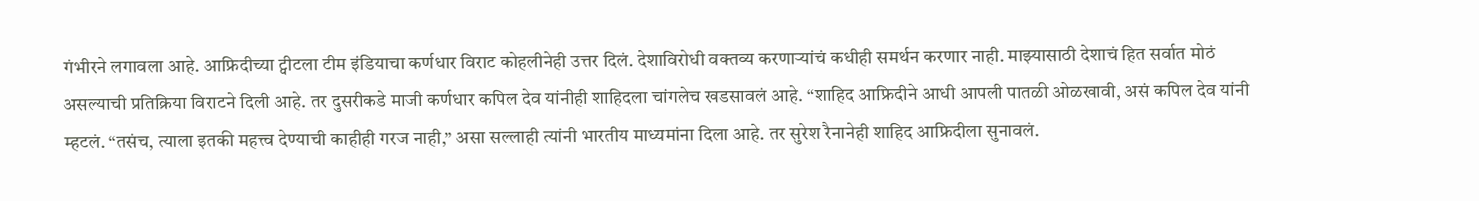गंभीरने लगावला आहे. आफ्रिदीच्या ट्वीटला टीम इंडियाचा कर्णधार विराट कोहलीनेही उत्तर दिलं. देशाविरोधी वक्तव्य करणाऱ्यांचं कधीही समर्थन करणार नाही. माझ्यासाठी देशाचं हित सर्वात मोठं असल्याची प्रतिक्रिया विराटने दिली आहे. तर दुसरीकडे माजी कर्णधार कपिल देव यांनीही शाहिदला चांगलेच खडसावलं आहे. “शाहिद आफ्रिदीने आधी आपली पातळी ओळखावी, असं कपिल देव यांनी म्हटलं. “तसंच, त्याला इतकी महत्त्व देण्याची काहीही गरज नाही,” असा सल्लाही त्यांनी भारतीय माध्यमांना दिला आहे. तर सुरेश रैनानेही शाहिद आफ्रिदीला सुनावलं.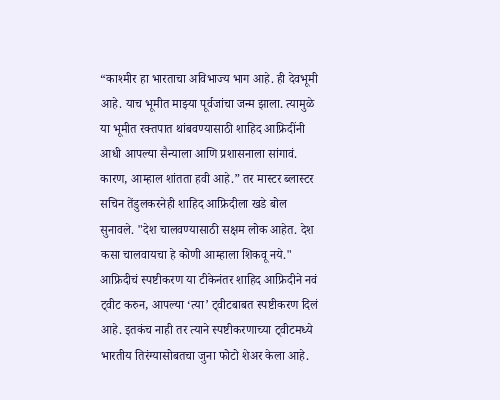“काश्मीर हा भारताचा अविभाज्य भाग आहे. ही देवभूमी आहे. याच भूमीत माझ्या पूर्वजांचा जन्म झाला. त्यामुळे या भूमीत रक्तपात थांबवण्यासाठी शाहिद आफ्रिदींनी आधी आपल्या सैन्याला आणि प्रशासनाला सांगावं. कारण, आम्हाल शांतता हवी आहे.” तर मास्टर ब्लास्टर सचिन तेंडुलकरनेही शाहिद आफ्रिदीला खडे बोल सुनावले. "देश चालवण्यासाठी सक्षम लोक आहेत. देश कसा चालवायचा हे कोणी आम्हाला शिकवू नये." आफ्रिदीचं स्पष्टीकरण या टीकेनंतर शाहिद आफ्रिदीने नवं ट्वीट करुन, आपल्या ‘त्या’ ट्वीटबाबत स्पष्टीकरण दिलं आहे. इतकंच नाही तर त्याने स्पष्टीकरणाच्या ट्वीटमध्ये भारतीय तिरंग्यासोबतचा जुना फोटो शेअर केला आहे.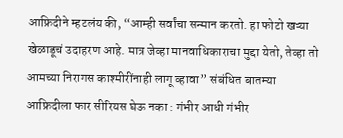आफ्रिदीने म्हटलंय की, “आम्ही सर्वांचा सन्मान करतो. हा फोटो खऱ्या खेळाडूचं उदाहरण आहे. मात्र जेव्हा मानवाधिकाराचा मुद्दा येतो, तेव्हा तो आमच्या निरागस काश्मीरींनाही लागू व्हावा” संबंधित बातम्या आफ्रिदीला फार सीरियस घेऊ नका : गंभीर आधी गंभीर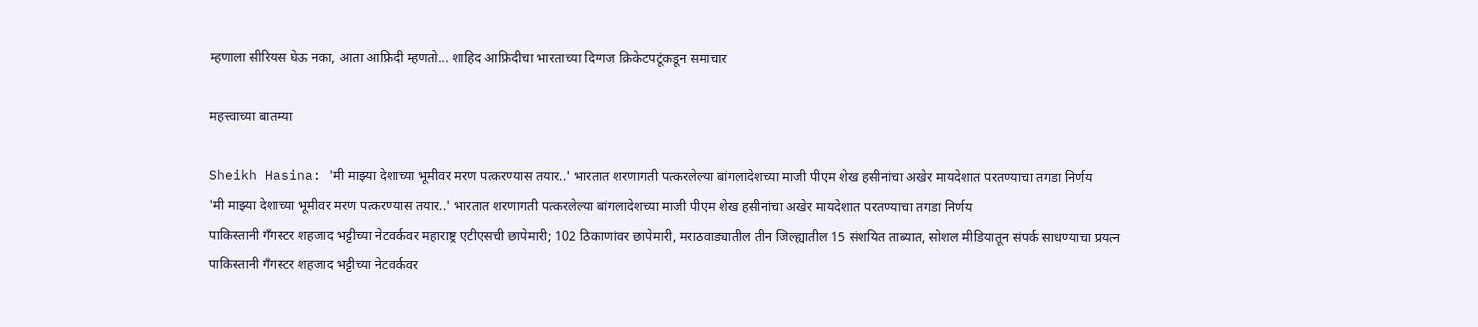म्हणाला सीरियस घेऊ नका, आता आफ्रिदी म्हणतो... शाहिद आफ्रिदीचा भारताच्या दिग्गज क्रिकेटपटूंकडून समाचार

महत्त्वाच्या बातम्या

Sheikh Hasina: 'मी माझ्या देशाच्या भूमीवर मरण पत्करण्यास तयार..' भारतात शरणागती पत्करलेल्या बांगलादेशच्या माजी पीएम शेख हसीनांचा अखेर मायदेशात परतण्याचा तगडा निर्णय
'मी माझ्या देशाच्या भूमीवर मरण पत्करण्यास तयार..' भारतात शरणागती पत्करलेल्या बांगलादेशच्या माजी पीएम शेख हसीनांचा अखेर मायदेशात परतण्याचा तगडा निर्णय
पाकिस्तानी गँगस्टर शहजाद भट्टीच्या नेटवर्कवर महाराष्ट्र एटीएसची छापेमारी; 102 ठिकाणांवर छापेमारी, मराठवाड्यातील तीन जिल्ह्यातील 15 संशयित ताब्यात, सोशल मीडियातून संपर्क साधण्याचा प्रयत्न
पाकिस्तानी गँगस्टर शहजाद भट्टीच्या नेटवर्कवर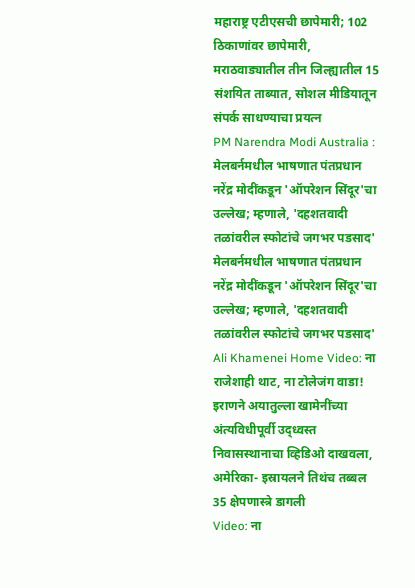महाराष्ट्र एटीएसची छापेमारी; 102 ठिकाणांवर छापेमारी, मराठवाड्यातील तीन जिल्ह्यातील 15 संशयित ताब्यात, सोशल मीडियातून संपर्क साधण्याचा प्रयत्न
PM Narendra Modi Australia : मेलबर्नमधील भाषणात पंतप्रधान नरेंद्र मोदींकडून 'ऑपरेशन सिंदूर'चा उल्लेख; म्हणाले, 'दहशतवादी तळांवरील स्फोटांचे जगभर पडसाद'
मेलबर्नमधील भाषणात पंतप्रधान नरेंद्र मोदींकडून 'ऑपरेशन सिंदूर'चा उल्लेख; म्हणाले, 'दहशतवादी तळांवरील स्फोटांचे जगभर पडसाद'
Ali Khamenei Home Video: ना राजेशाही थाट, ना टोलेजंग वाडा! इराणने अयातुल्ला खामेनींच्या अंत्यविधीपूर्वी उद्ध्वस्त निवासस्थानाचा व्हिडिओ दाखवला, अमेरिका- इस्रायलने तिथंच तब्बल 35 क्षेपणास्त्रे डागली
Video: ना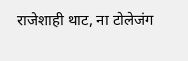राजेशाही थाट, ना टोलेजंग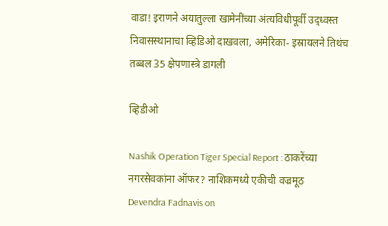वाडा! इराणने अयातुल्ला खामेनींच्या अंत्यविधीपूर्वी उद्ध्वस्त निवासस्थानाचा व्हिडिओ दाखवला, अमेरिका- इस्रायलने तिथंच तब्बल 35 क्षेपणास्त्रे डागली

व्हिडीओ

Nashik Operation Tiger Special Report : ठाकरेंच्या नगरसेवकांना ऑफर? नाशिकमध्ये एकीची वज्रमूठ
Devendra Fadnavis on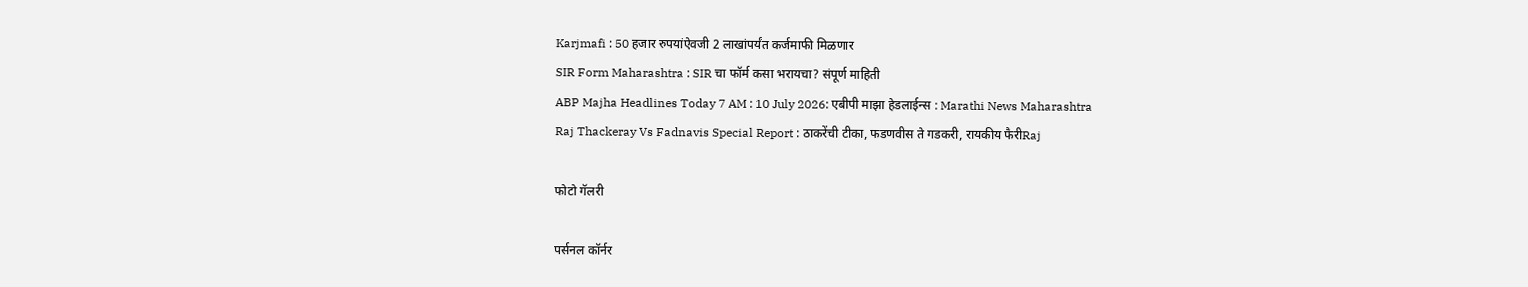Karjmafi : 50 हजार रुपयांऐवजी 2 लाखांपर्यंत कर्जमाफी मिळणार
SIR Form Maharashtra : SIR चा फॉर्म कसा भरायचा? संपूर्ण माहिती
ABP Majha Headlines Today 7 AM : 10 July 2026: एबीपी माझा हेडलाईन्स : Marathi News Maharashtra
Raj Thackeray Vs Fadnavis Special Report : ठाकरेंची टीका, फडणवीस ते गडकरी, रायकीय फैरीRaj

फोटो गॅलरी

पर्सनल कॉर्नर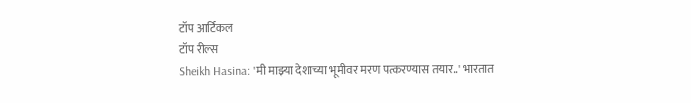टॉप आर्टिकल
टॉप रील्स
Sheikh Hasina: 'मी माझ्या देशाच्या भूमीवर मरण पत्करण्यास तयार..' भारतात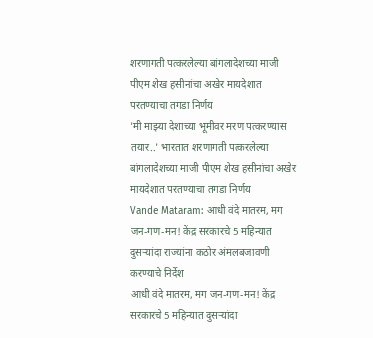शरणागती पत्करलेल्या बांगलादेशच्या माजी पीएम शेख हसीनांचा अखेर मायदेशात परतण्याचा तगडा निर्णय
'मी माझ्या देशाच्या भूमीवर मरण पत्करण्यास तयार..' भारतात शरणागती पत्करलेल्या बांगलादेशच्या माजी पीएम शेख हसीनांचा अखेर मायदेशात परतण्याचा तगडा निर्णय
Vande Mataram: आधी वंदे मातरम, मग जन-गण-मन! केंद्र सरकारचे 5 महिन्यात दुसऱ्यांदा राज्यांना कठोर अंमलबजावणी करण्याचे निर्देश
आधी वंदे मातरम, मग जन-गण-मन! केंद्र सरकारचे 5 महिन्यात दुसऱ्यांदा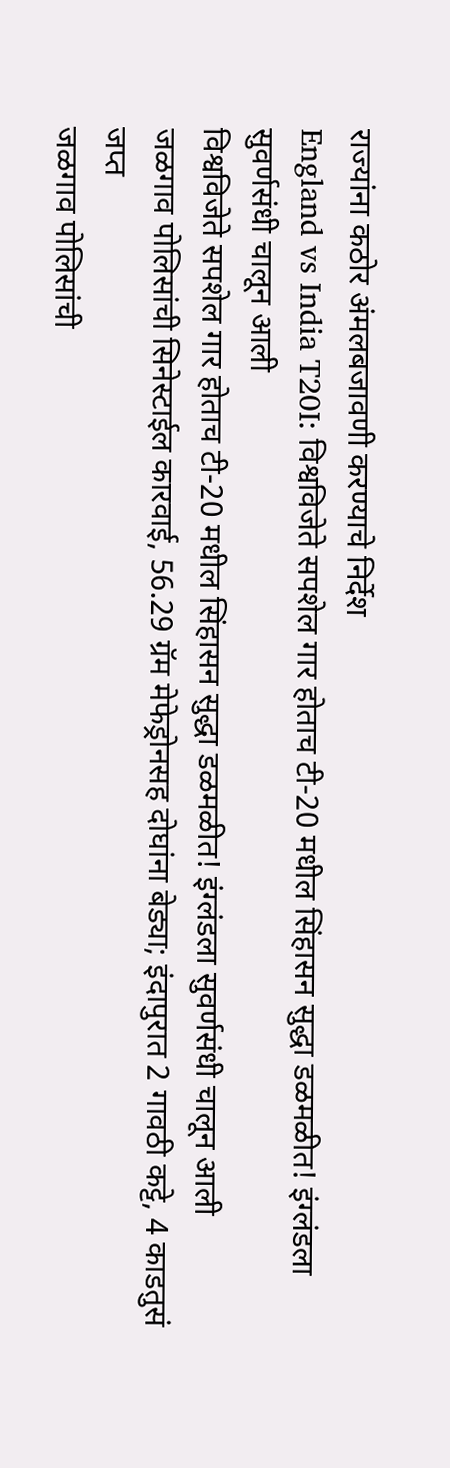राज्यांना कठोर अंमलबजावणी करण्याचे निर्देश
England vs India T20I: विश्वविजेते सपशेल गार होताच टी-20 मधील सिंहासन सुद्धा डळमळीत! इंग्लंडला सुवर्णसंधी चालून आली
विश्वविजेते सपशेल गार होताच टी-20 मधील सिंहासन सुद्धा डळमळीत! इंग्लंडला सुवर्णसंधी चालून आली
जळगाव पोलिसांची सिनेस्टाईल कारवाई, 56.29 ग्रॅम मेफेड्रोनसह दोघांना बेड्या; इंदापुरात 2 गावठी कट्टे, 4 काडतुसं जप्त
जळगाव पोलिसांची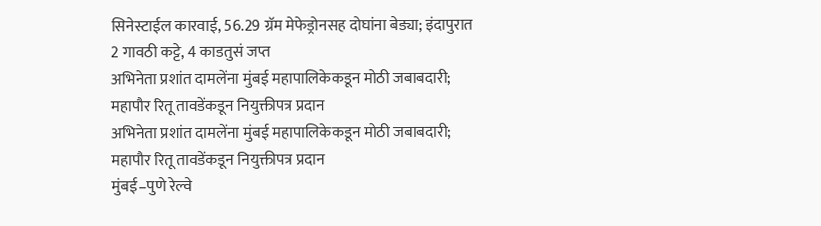सिनेस्टाईल कारवाई, 56.29 ग्रॅम मेफेड्रोनसह दोघांना बेड्या; इंदापुरात 2 गावठी कट्टे, 4 काडतुसं जप्त
अभिनेता प्रशांत दामलेंना मुंबई महापालिकेकडून मोठी जबाबदारी; महापौर रितू तावडेंकडून नियुक्तीपत्र प्रदान
अभिनेता प्रशांत दामलेंना मुंबई महापालिकेकडून मोठी जबाबदारी; महापौर रितू तावडेंकडून नियुक्तीपत्र प्रदान
मुंबई–पुणे रेल्वे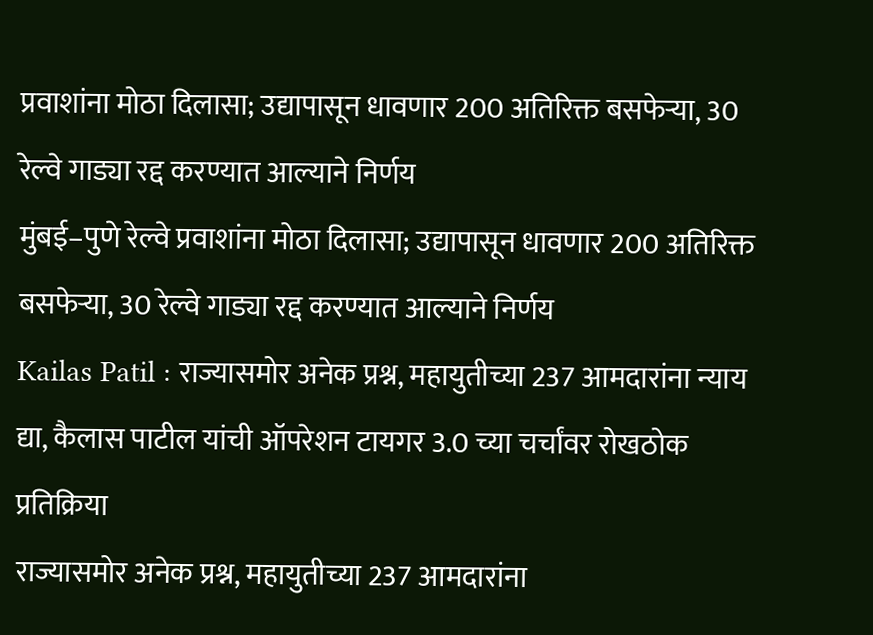प्रवाशांना मोठा दिलासा; उद्यापासून धावणार 200 अतिरिक्त बसफेऱ्या, 30 रेल्वे गाड्या रद्द करण्यात आल्याने निर्णय
मुंबई–पुणे रेल्वे प्रवाशांना मोठा दिलासा; उद्यापासून धावणार 200 अतिरिक्त बसफेऱ्या, 30 रेल्वे गाड्या रद्द करण्यात आल्याने निर्णय
Kailas Patil : राज्यासमोर अनेक प्रश्न, महायुतीच्या 237 आमदारांना न्याय द्या, कैलास पाटील यांची ऑपरेशन टायगर 3.0 च्या चर्चांवर रोखठोक प्रतिक्रिया
राज्यासमोर अनेक प्रश्न, महायुतीच्या 237 आमदारांना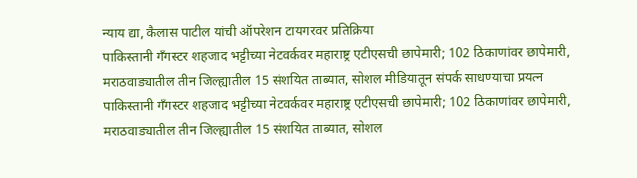न्याय द्या, कैलास पाटील यांची ऑपरेशन टायगरवर प्रतिक्रिया
पाकिस्तानी गँगस्टर शहजाद भट्टीच्या नेटवर्कवर महाराष्ट्र एटीएसची छापेमारी; 102 ठिकाणांवर छापेमारी, मराठवाड्यातील तीन जिल्ह्यातील 15 संशयित ताब्यात, सोशल मीडियातून संपर्क साधण्याचा प्रयत्न
पाकिस्तानी गँगस्टर शहजाद भट्टीच्या नेटवर्कवर महाराष्ट्र एटीएसची छापेमारी; 102 ठिकाणांवर छापेमारी, मराठवाड्यातील तीन जिल्ह्यातील 15 संशयित ताब्यात, सोशल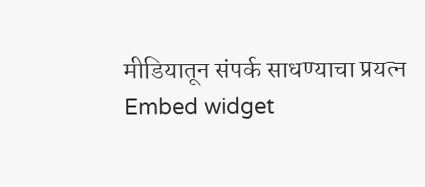मीडियातून संपर्क साधण्याचा प्रयत्न
Embed widget